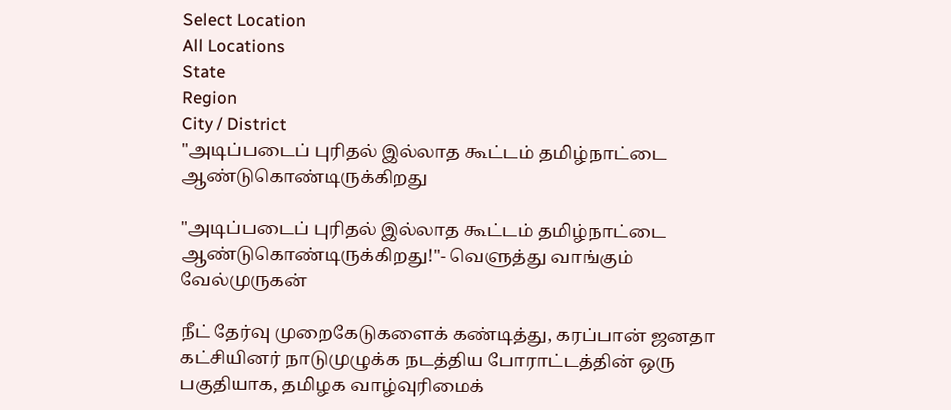Select Location
All Locations
State
Region
City / District
"அடிப்படைப் புரிதல் இல்லாத கூட்டம் தமிழ்நாட்டை ஆண்டுகொண்டிருக்கிறது

"அடிப்படைப் புரிதல் இல்லாத கூட்டம் தமிழ்நாட்டை ஆண்டுகொண்டிருக்கிறது!"- வெளுத்து வாங்கும் வேல்முருகன்

நீட் தேர்வு முறைகேடுகளைக் கண்டித்து, கரப்பான் ஜனதா கட்சியினர் நாடுமுழுக்க நடத்திய போராட்டத்தின் ஒரு பகுதியாக, தமிழக வாழ்வுரிமைக்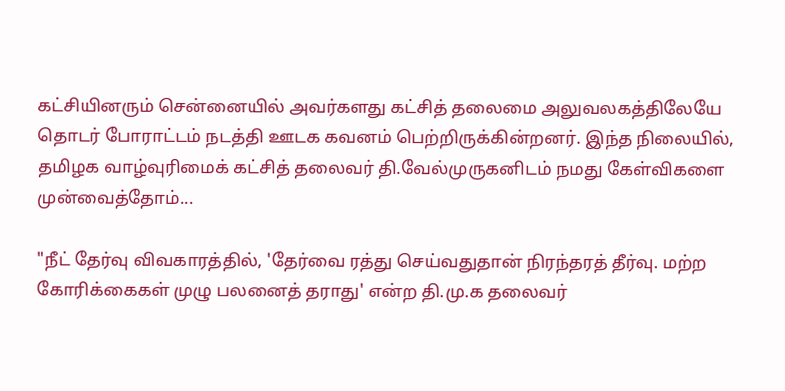கட்சியினரும் சென்னையில் அவர்களது கட்சித் தலைமை அலுவலகத்திலேயே தொடர் போராட்டம் நடத்தி ஊடக கவனம் பெற்றிருக்கின்றனர். இந்த நிலையில், தமிழக வாழ்வுரிமைக் கட்சித் தலைவர் தி.வேல்முருகனிடம் நமது கேள்விகளை முன்வைத்தோம்...

"நீட் தேர்வு விவகாரத்தில், 'தேர்வை ரத்து செய்வதுதான் நிரந்தரத் தீர்வு. மற்ற கோரிக்கைகள் முழு பலனைத் தராது' என்ற தி.மு.க தலைவர்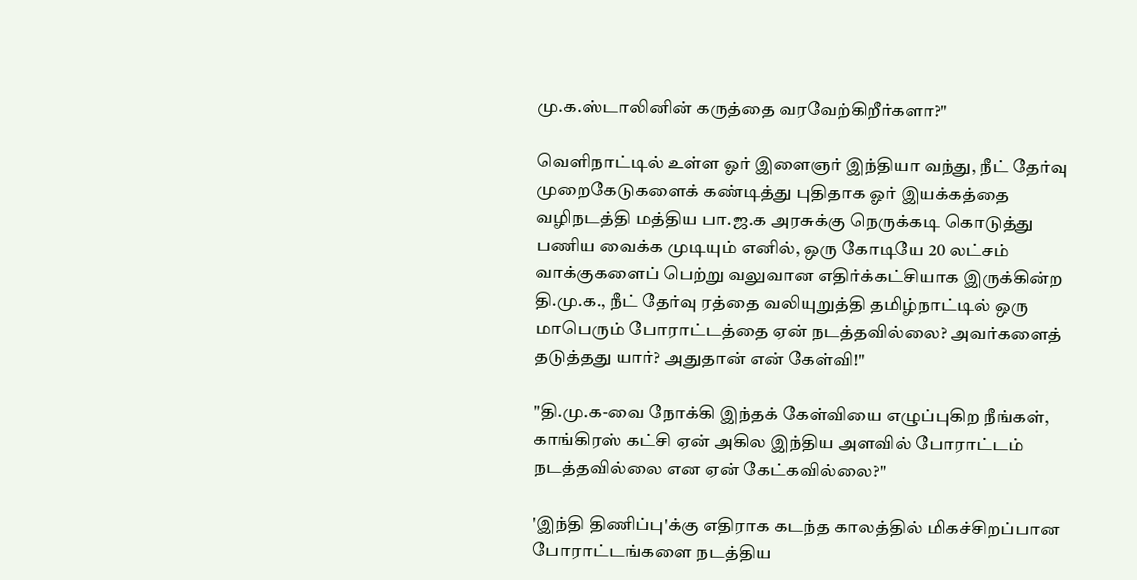மு.க.ஸ்டாலினின் கருத்தை வரவேற்கிறீர்களா?"

வெளிநாட்டில் உள்ள ஓர் இளைஞர் இந்தியா வந்து, நீட் தேர்வு முறைகேடுகளைக் கண்டித்து புதிதாக ஓர் இயக்கத்தை வழிநடத்தி மத்திய பா.ஜ.க அரசுக்கு நெருக்கடி கொடுத்து பணிய வைக்க முடியும் எனில், ஒரு கோடியே 20 லட்சம் வாக்குகளைப் பெற்று வலுவான எதிர்க்கட்சியாக இருக்கின்ற தி.மு.க., நீட் தேர்வு ரத்தை வலியுறுத்தி தமிழ்நாட்டில் ஒரு மாபெரும் போராட்டத்தை ஏன் நடத்தவில்லை? அவர்களைத் தடுத்தது யார்? அதுதான் என் கேள்வி!"

"தி.மு.க-வை நோக்கி இந்தக் கேள்வியை எழுப்புகிற நீங்கள், காங்கிரஸ் கட்சி ஏன் அகில இந்திய அளவில் போராட்டம் நடத்தவில்லை என ஏன் கேட்கவில்லை?"

'இந்தி திணிப்பு'க்கு எதிராக கடந்த காலத்தில் மிகச்சிறப்பான போராட்டங்களை நடத்திய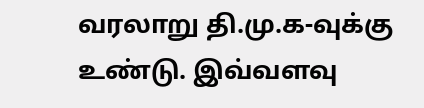வரலாறு தி.மு.க-வுக்கு உண்டு. இவ்வளவு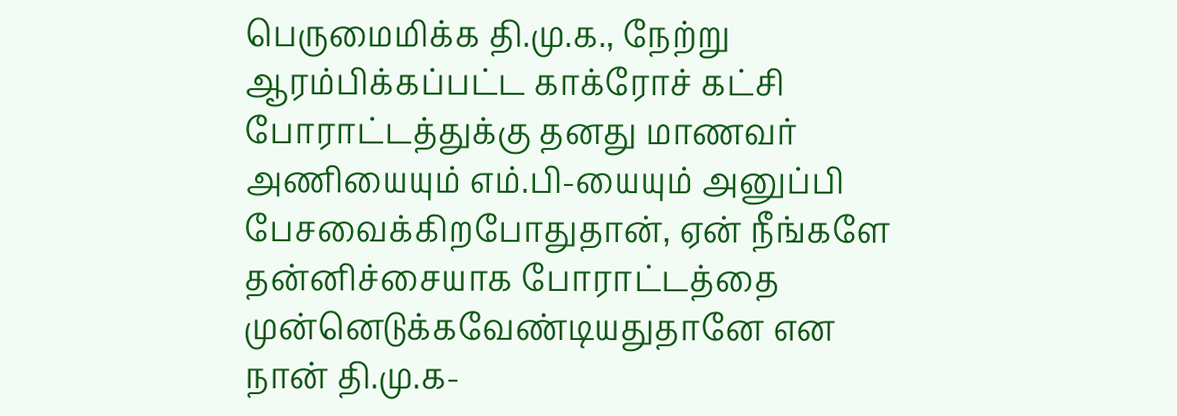பெருமைமிக்க தி.மு.க., நேற்று ஆரம்பிக்கப்பட்ட காக்ரோச் கட்சி போராட்டத்துக்கு தனது மாணவர் அணியையும் எம்.பி-யையும் அனுப்பி பேசவைக்கிறபோதுதான், ஏன் நீங்களே தன்னிச்சையாக போராட்டத்தை முன்னெடுக்கவேண்டியதுதானே என நான் தி.மு.க-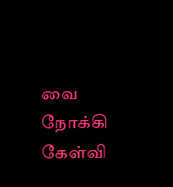வை நோக்கி கேள்வி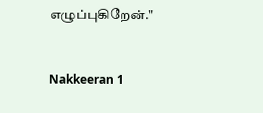எழுப்புகிறேன்."


Nakkeeran 1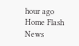hour ago
Home Flash News